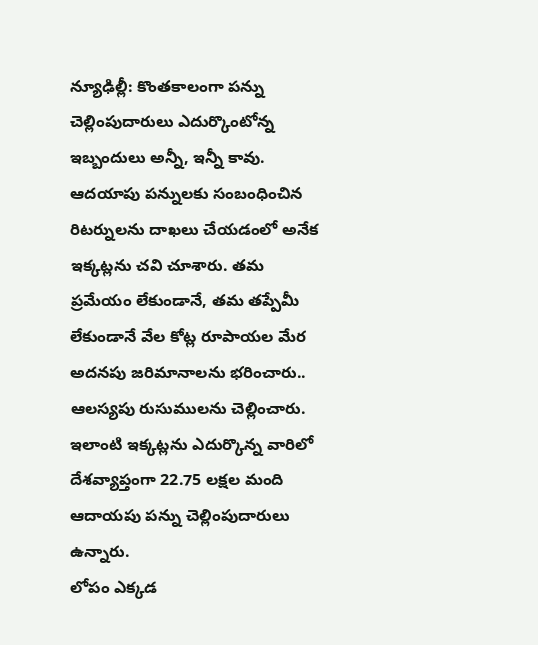న్యూఢిల్లీ: కొంతకాలంగా పన్ను చెల్లింపుదారులు ఎదుర్కొంటోన్న ఇబ్బందులు అన్నీ, ఇన్నీ కావు. ఆదయాపు పన్నులకు సంబంధించిన రిటర్నులను దాఖలు చేయడంలో అనేక ఇక్కట్లను చవి చూశారు. తమ ప్రమేయం లేకుండానే, తమ తప్పేమీ లేకుండానే వేల కోట్ల రూపాయల మేర అదనపు జరిమానాలను భరించారు.. ఆలస్యపు రుసుములను చెల్లించారు. ఇలాంటి ఇక్కట్లను ఎదుర్కొన్న వారిలో దేశవ్యాప్తంగా 22.75 లక్షల మంది ఆదాయపు పన్ను చెల్లింపుదారులు ఉన్నారు.
లోపం ఎక్కడ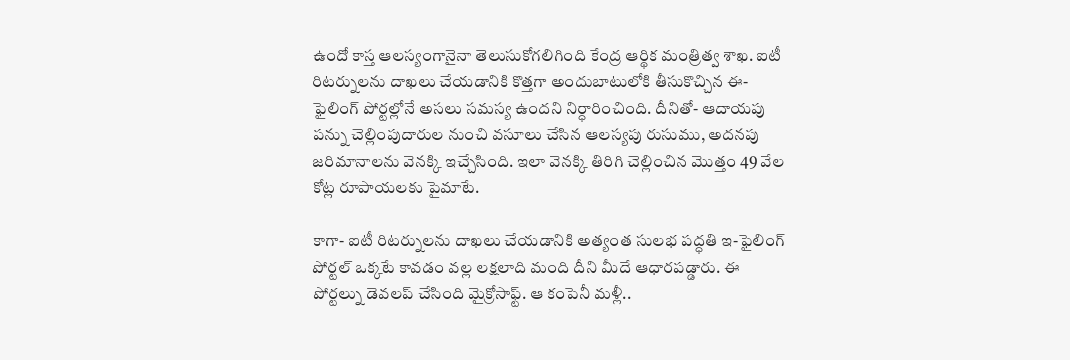ఉందో కాస్త ఆలస్యంగానైనా తెలుసుకోగలిగింది కేంద్ర ఆర్థిక మంత్రిత్వ శాఖ. ఐటీ రిటర్నులను దాఖలు చేయడానికి కొత్తగా అందుబాటులోకి తీసుకొచ్చిన ఈ-ఫైలింగ్ పోర్టల్లోనే అసలు సమస్య ఉందని నిర్ధారించింది. దీనితో- ఆదాయపు పన్ను చెల్లింపుదారుల నుంచి వసూలు చేసిన ఆలస్యపు రుసుము, అదనపు జరిమానాలను వెనక్కి ఇచ్చేసింది. ఇలా వెనక్కి తిరిగి చెల్లించిన మొత్తం 49 వేల కోట్ల రూపాయలకు పైమాటే.

కాగా- ఐటీ రిటర్నులను దాఖలు చేయడానికి అత్యంత సులభ పద్ధతి ఇ-ఫైలింగ్ పోర్టల్ ఒక్కటే కావడం వల్ల లక్షలాది మంది దీని మీదే ఆధారపడ్డారు. ఈ పోర్టల్ను డెవలప్ చేసింది మైక్రోసాఫ్ట్. ఆ కంపెనీ మళ్లీ..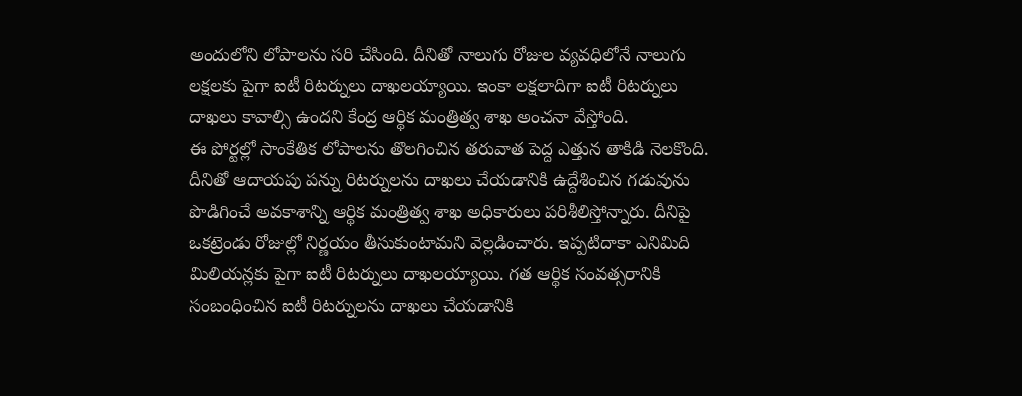అందులోని లోపాలను సరి చేసింది. దీనితో నాలుగు రోజుల వ్యవధిలోనే నాలుగు లక్షలకు పైగా ఐటీ రిటర్నులు దాఖలయ్యాయి. ఇంకా లక్షలాదిగా ఐటీ రిటర్నులు దాఖలు కావాల్సి ఉందని కేంద్ర ఆర్థిక మంత్రిత్వ శాఖ అంచనా వేస్తోంది.
ఈ పోర్టల్లో సాంకేతిక లోపాలను తొలగించిన తరువాత పెద్ద ఎత్తున తాకిడి నెలకొంది. దీనితో ఆదాయపు పన్ను రిటర్నులను దాఖలు చేయడానికి ఉద్దేశించిన గడువును పొడిగించే అవకాశాన్ని ఆర్థిక మంత్రిత్వ శాఖ అధికారులు పరిశీలిస్తోన్నారు. దీనిపై ఒకట్రెండు రోజుల్లో నిర్ణయం తీసుకుంటామని వెల్లడించారు. ఇప్పటిదాకా ఎనిమిది మిలియన్లకు పైగా ఐటీ రిటర్నులు దాఖలయ్యాయి. గత ఆర్థిక సంవత్సరానికి సంబంధించిన ఐటీ రిటర్నులను దాఖలు చేయడానికి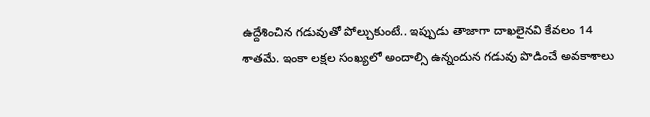ఉద్దేశించిన గడువుతో పోల్చుకుంటే.. ఇప్పుడు తాజాగా దాఖలైనవి కేవలం 14 శాతమే. ఇంకా లక్షల సంఖ్యలో అందాల్సి ఉన్నందున గడువు పొడించే అవకాశాలు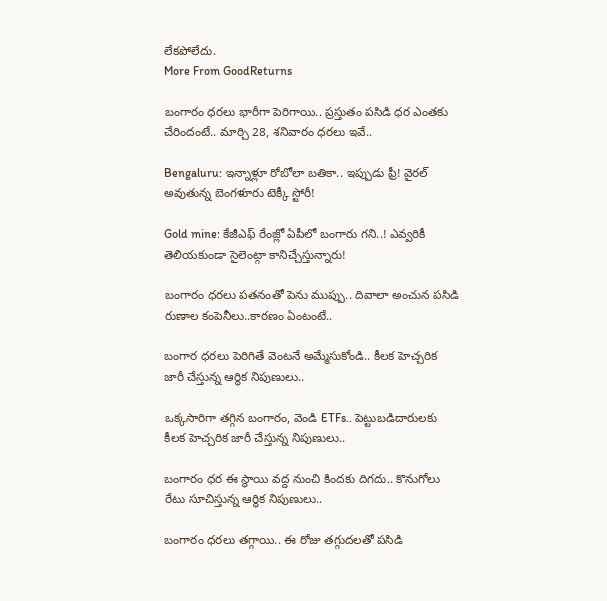లేకపోలేదు.
More From GoodReturns

బంగారం ధరలు భారీగా పెరిగాయి.. ప్రస్తుతం పసిడి ధర ఎంతకు చేరిందంటే.. మార్చి 28, శనివారం ధరలు ఇవే..

Bengaluru: ఇన్నాళ్లూ రోబోలా బతికా.. ఇప్పుడు ఫ్రీ! వైరల్ అవుతున్న బెంగళూరు టెక్కీ స్టోరీ!

Gold mine: కేజీఎఫ్ రేంజ్లో ఏపీలో బంగారు గని..! ఎవ్వరికీ తెలియకుండా సైలెంట్గా కానిచ్చేస్తున్నారు!

బంగారం ధరలు పతనంతో పెను ముప్పు.. దివాలా అంచున పసిడి రుణాల కంపెనీలు..కారణం ఏంటంటే..

బంగార ధరలు పెరిగితే వెంటనే అమ్మేసుకోండి.. కీలక హెచ్చరిక జారీ చేస్తున్న ఆర్థిక నిపుణులు..

ఒక్కసారిగా తగ్గిన బంగారం, వెండి ETFs.. పెట్టుబడిదారులకు కీలక హెచ్చరిక జారీ చేస్తున్న నిపుణులు..

బంగారం ధర ఈ స్థాయి వద్ద నుంచి కిందకు దిగదు.. కొనుగోలు రేటు సూచిస్తున్న ఆర్థిక నిపుణులు..

బంగారం ధరలు తగ్గాయి.. ఈ రోజు తగ్గుదలతో పసిడి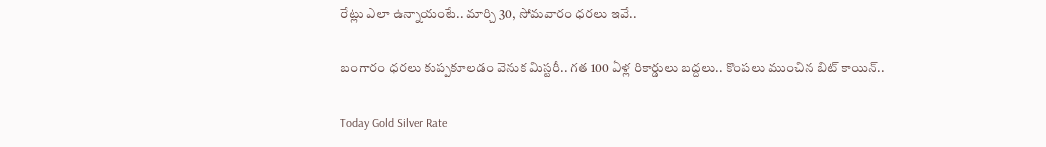రేట్లు ఎలా ఉన్నాయంటే.. మార్చి 30, సోమవారం ధరలు ఇవే..

బంగారం ధరలు కుప్పకూలడం వెనుక మిస్టరీ.. గత 100 ఏళ్ల రికార్డులు బద్దలు.. కొంపలు ముంచిన బిట్ కాయిన్..

Today Gold Silver Rate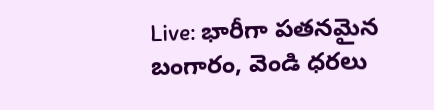Live: భారీగా పతనమైన బంగారం, వెండి ధరలు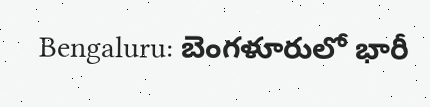Bengaluru: బెంగళూరులో భారీ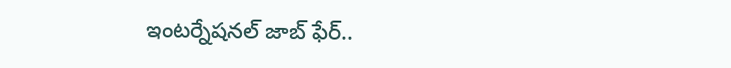ఇంటర్నేషనల్ జాబ్ ఫేర్..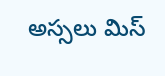అస్సలు మిస్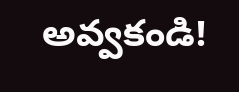అవ్వకండి!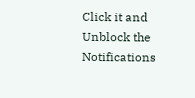Click it and Unblock the Notifications